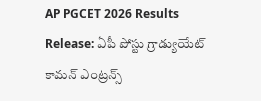AP PGCET 2026 Results Release: ఏపీ పోస్టు గ్రాడ్యుయేట్ కామన్ ఎంట్రన్స్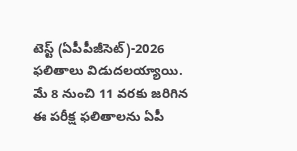టెస్ట్ (ఏపీపీజీసెట్)-2026 ఫలితాలు విడుదలయ్యాయి. మే 8 నుంచి 11 వరకు జరిగిన ఈ పరీక్ష ఫలితాలను ఏపీ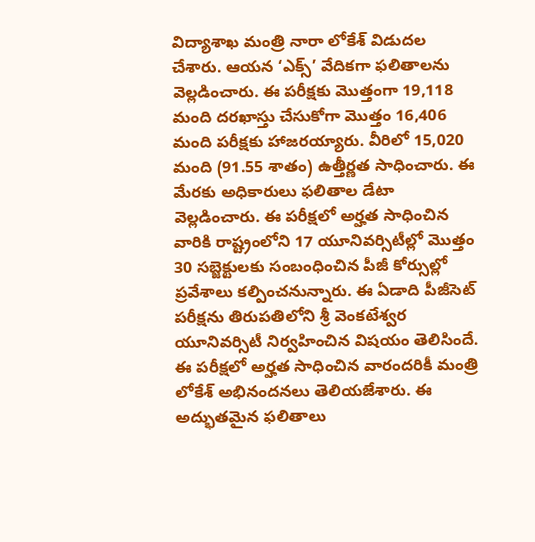విద్యాశాఖ మంత్రి నారా లోకేశ్ విడుదల చేశారు. ఆయన ‘ఎక్స్’ వేదికగా ఫలితాలను వెల్లడించారు. ఈ పరీక్షకు మొత్తంగా 19,118 మంది దరఖాస్తు చేసుకోగా మొత్తం 16,406 మంది పరీక్షకు హాజరయ్యారు. వీరిలో 15,020 మంది (91.55 శాతం) ఉత్తీర్ణత సాధించారు. ఈ మేరకు అధికారులు ఫలితాల డేటా వెల్లడించారు. ఈ పరీక్షలో అర్హత సాధించిన వారికి రాష్ట్రంలోని 17 యూనివర్సిటీల్లో మొత్తం 30 సబ్జెక్టులకు సంబంధించిన పీజీ కోర్సుల్లో ప్రవేశాలు కల్పించనున్నారు. ఈ ఏడాది పీజీసెట్ పరీక్షను తిరుపతిలోని శ్రీ వెంకటేశ్వర యూనివర్సిటీ నిర్వహించిన విషయం తెలిసిందే. ఈ పరీక్షలో అర్హత సాధించిన వారందరికీ మంత్రి లోకేశ్ అభినందనలు తెలియజేశారు. ఈ అద్భుతమైన ఫలితాలు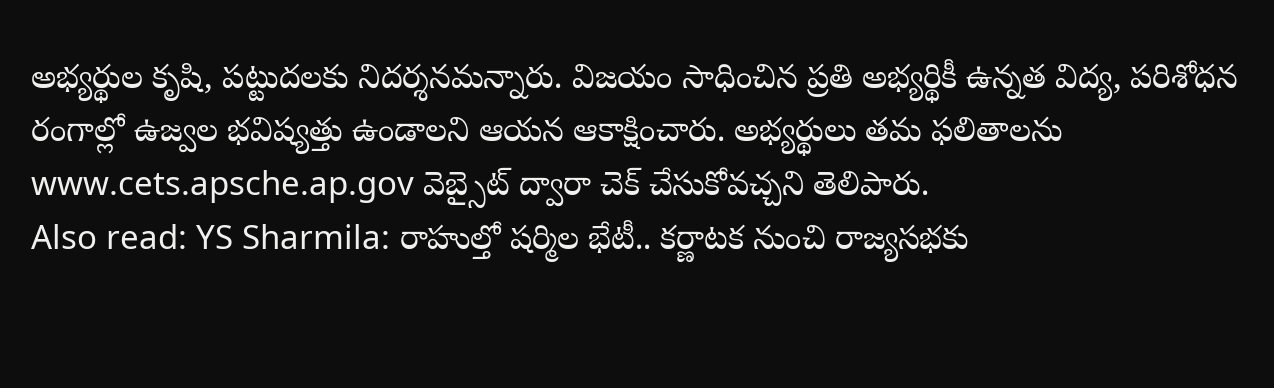అభ్యర్థుల కృషి, పట్టుదలకు నిదర్శనమన్నారు. విజయం సాధించిన ప్రతి అభ్యర్థికీ ఉన్నత విద్య, పరిశోధన రంగాల్లో ఉజ్వల భవిష్యత్తు ఉండాలని ఆయన ఆకాక్షించారు. అభ్యర్థులు తమ ఫలితాలను www.cets.apsche.ap.gov వెబ్సైట్ ద్వారా చెక్ చేసుకోవచ్చని తెలిపారు.
Also read: YS Sharmila: రాహుల్తో షర్మిల భేటీ.. కర్ణాటక నుంచి రాజ్యసభకు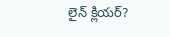లైన్ క్లియర్?